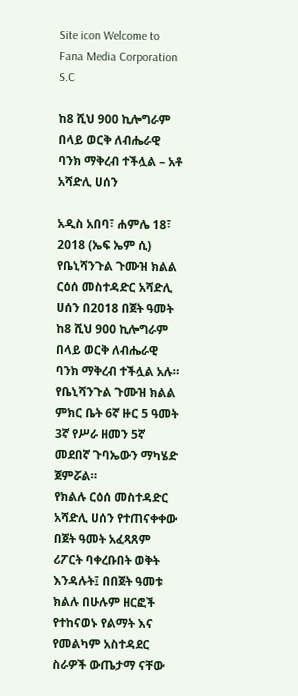Site icon Welcome to Fana Media Corporation S.C

ከ8 ሺህ 900 ኪሎግራም በላይ ወርቅ ለብሔራዊ ባንክ ማቅረብ ተችሏል – አቶ አሻድሊ ሀሰን

አዲስ አበባ፣ ሐምሌ 18፣ 2018 (ኤፍ ኤም ሲ) የቤኒሻንጉል ጉሙዝ ክልል ርዕሰ መስተዳድር አሻድሊ ሀሰን በ2018 በጀት ዓመት ከ8 ሺህ 900 ኪሎግራም በላይ ወርቅ ለብሔራዊ ባንክ ማቅረብ ተችሏል አሉ።
የቤኒሻንጉል ጉሙዝ ክልል ምክር ቤት 6ኛ ዙር 5 ዓመት 3ኛ የሥራ ዘመን 5ኛ መደበኛ ጉባኤውን ማካሄድ ጀምሯል።
የክልሉ ርዕሰ መስተዳድር አሻድሊ ሀሰን የተጠናቀቀው በጀት ዓመት አፈጻጸም ሪፖርት ባቀረቡበት ወቅት እንዳሉት፤ በበጀት ዓመቱ ክልሉ በሁሉም ዘርፎች የተከናወኑ የልማት እና የመልካም አስተዳደር ስራዎች ውጤታማ ናቸው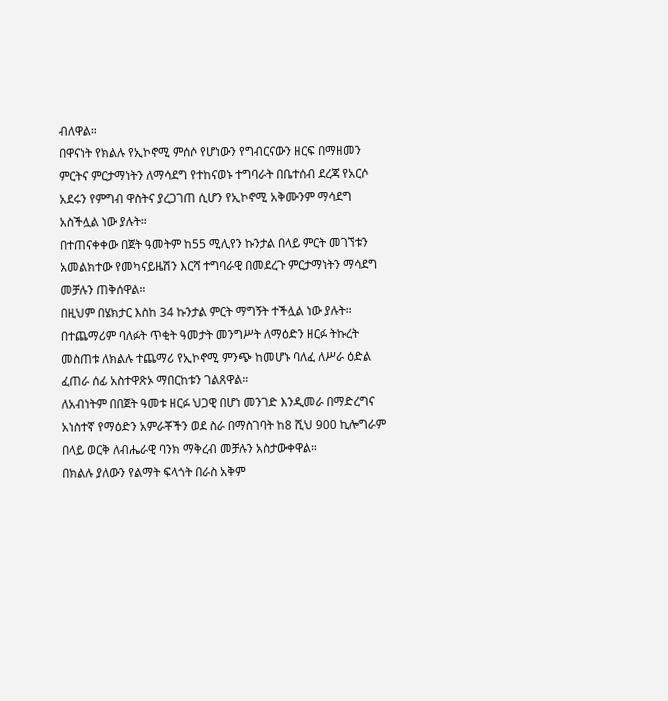ብለዋል።
በዋናነት የክልሉ የኢኮኖሚ ምሰሶ የሆነውን የግብርናውን ዘርፍ በማዘመን ምርትና ምርታማነትን ለማሳደግ የተከናወኑ ተግባራት በቤተሰብ ደረጃ የአርሶ አደሩን የምግብ ዋስትና ያረጋገጠ ሲሆን የኢኮኖሚ አቅሙንም ማሳደግ አስችሏል ነው ያሉት።
በተጠናቀቀው በጀት ዓመትም ከ55 ሚሊየን ኩንታል በላይ ምርት መገኘቱን አመልክተው የመካናይዜሽን እርሻ ተግባራዊ በመደረጉ ምርታማነትን ማሳደግ መቻሉን ጠቅሰዋል።
በዚህም በሄክታር እስከ 34 ኩንታል ምርት ማግኝት ተችሏል ነው ያሉት።
በተጨማሪም ባለፉት ጥቂት ዓመታት መንግሥት ለማዕድን ዘርፉ ትኩረት መስጠቱ ለክልሉ ተጨማሪ የኢኮኖሚ ምንጭ ከመሆኑ ባለፈ ለሥራ ዕድል ፈጠራ ሰፊ አስተዋጽኦ ማበርከቱን ገልጸዋል።
ለአብነትም በበጀት ዓመቱ ዘርፉ ህጋዊ በሆነ መንገድ እንዲመራ በማድረግና አነስተኛ የማዕድን አምራቾችን ወደ ስራ በማስገባት ከ8 ሺህ 900 ኪሎግራም በላይ ወርቅ ለብሔራዊ ባንክ ማቅረብ መቻሉን አስታውቀዋል።
በክልሉ ያለውን የልማት ፍላጎት በራስ አቅም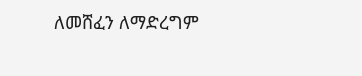ለመሸፈን ለማድረግም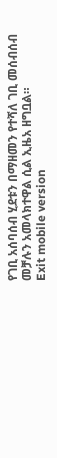የገቢ አሰባሰብ ሂደቱን በማዘመን የተሻለ ገቢ መሰብሰብ መቻሉን አመላክተዋል ሲል ኢዜአ ዘግቧል።
Exit mobile version